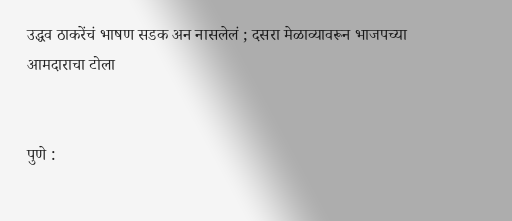उद्धव ठाकरेंचं भाषण सडक अन नासलेलं ; दसरा मेळाव्यावरून भाजपच्या आमदाराचा टोला


पुणे :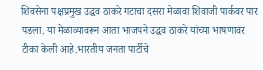शिवसेना पक्षप्रमुख उद्धव ठाकरे गटाचा दसरा मेळावा शिवाजी पार्कवर पार पडला. या मेळाव्यावरून आता भाजपने उद्धव ठाकरे यांच्या भाषणावर टीका केली आहे.भारतीय जनता पार्टीचे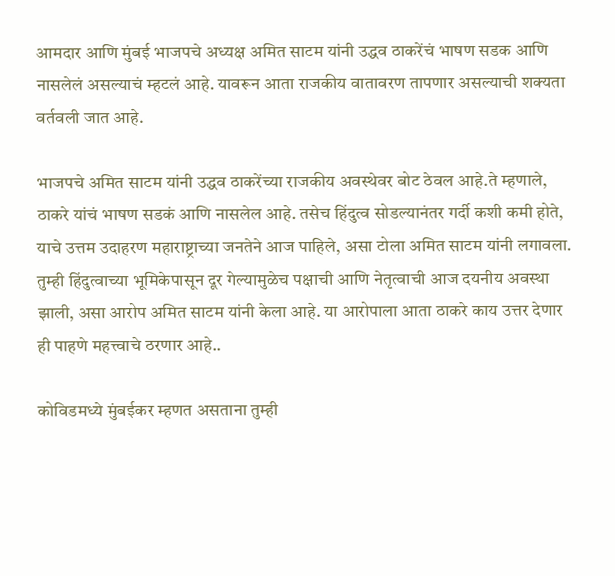आमदार आणि मुंबई भाजपचे अध्यक्ष अमित साटम यांनी उद्धव ठाकरेंचं भाषण सडक आणि नासलेलं असल्याचं म्हटलं आहे. यावरून आता राजकीय वातावरण तापणार असल्याची शक्यता वर्तवली जात आहे.

भाजपचे अमित साटम यांनी उद्धव ठाकरेंच्या राजकीय अवस्थेवर बोट ठेवल आहे.ते म्हणाले, ठाकरे यांचं भाषण सडकं आणि नासलेल आहे. तसेच हिंदुत्व सोडल्यानंतर गर्दी कशी कमी होते, याचे उत्तम उदाहरण महाराष्ट्राच्या जनतेने आज पाहिले, असा टोला अमित साटम यांनी लगावला. तुम्ही हिंदुत्वाच्या भूमिकेपासून दूर गेल्यामुळेच पक्षाची आणि नेतृत्वाची आज दयनीय अवस्था झाली, असा आरोप अमित साटम यांनी केला आहे. या आरोपाला आता ठाकरे काय उत्तर देणार ही पाहणे महत्त्वाचे ठरणार आहे..

कोविडमध्ये मुंबईकर म्हणत असताना तुम्ही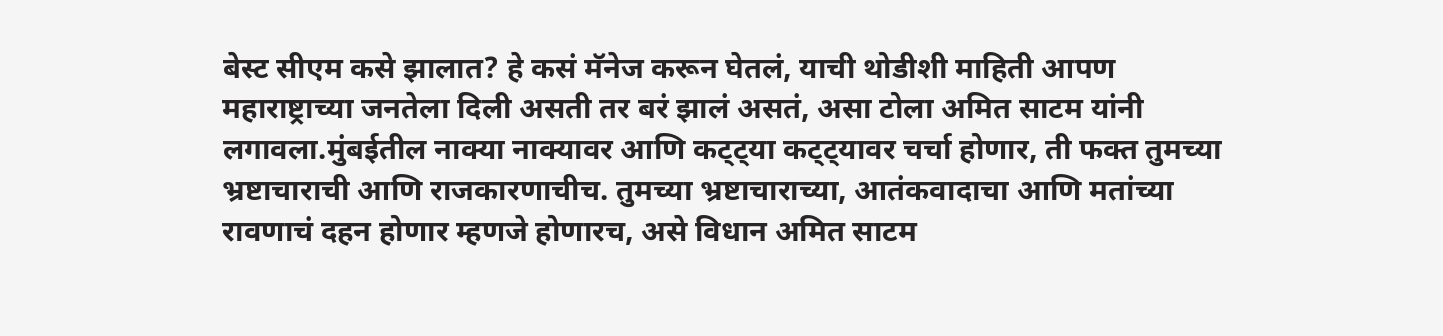बेस्ट सीएम कसे झालात? हे कसं मॅनेज करून घेतलं, याची थोडीशी माहिती आपण महाराष्ट्राच्या जनतेला दिली असती तर बरं झालं असतं, असा टोला अमित साटम यांनी लगावला.मुंबईतील नाक्या नाक्यावर आणि कट्ट्या कट्ट्यावर चर्चा होणार, ती फक्त तुमच्या भ्रष्टाचाराची आणि राजकारणाचीच. तुमच्या भ्रष्टाचाराच्या, आतंकवादाचा आणि मतांच्या रावणाचं दहन होणार म्हणजे होणारच, असे विधान अमित साटम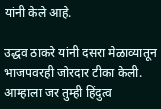यांनी केले आहे.

उद्धव ठाकरे यांनी दसरा मेळाव्यातून भाजपवरही जोरदार टीका केली. आम्हाला जर तुम्ही हिंदुत्व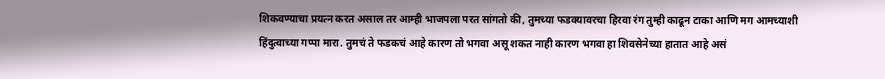शिकवण्याचा प्रयत्न करत असाल तर आम्ही भाजपला परत सांगतो की, तुमच्या फडक्यावरचा हिरवा रंग तुम्ही काढून टाका आणि मग आमच्याशी हिंदुत्वाच्या गप्पा मारा. तुमचं ते फडकचं आहे कारण तो भगवा असू शकत नाही कारण भगवा हा शिवसेनेच्या हातात आहे असं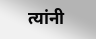त्यांनी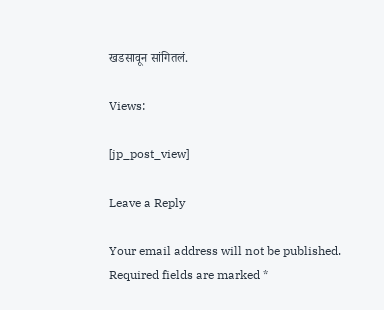खडसावून सांगितलं.

Views:

[jp_post_view]

Leave a Reply

Your email address will not be published. Required fields are marked *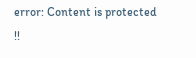error: Content is protected !!